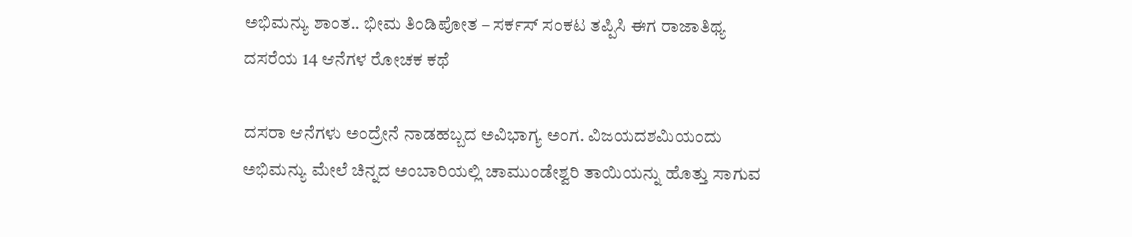ಅಭಿಮನ್ಯು ಶಾಂತ.. ಭೀಮ ತಿಂಡಿಪೋತ – ಸರ್ಕಸ್ ಸಂಕಟ ತಪ್ಪಿಸಿ ಈಗ ರಾಜಾತಿಥ್ಯ
ದಸರೆಯ 14 ಆನೆಗಳ ರೋಚಕ ಕಥೆ

ದಸರಾ ಆನೆಗಳು ಅಂದ್ರೇನೆ ನಾಡಹಬ್ಬದ ಅವಿಭಾಗ್ಯ ಅಂಗ. ವಿಜಯದಶಮಿಯಂದು ಅಭಿಮನ್ಯು ಮೇಲೆ ಚಿನ್ನದ ಅಂಬಾರಿಯಲ್ಲಿ ಚಾಮುಂಡೇಶ್ವರಿ ತಾಯಿಯನ್ನು ಹೊತ್ತು ಸಾಗುವ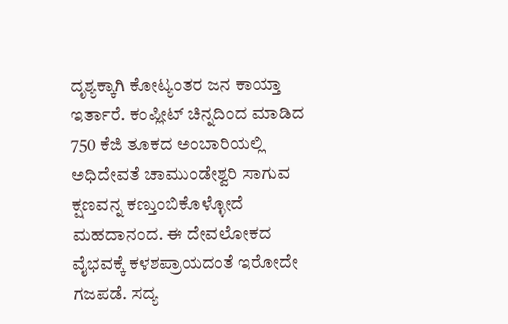ದೃಶ್ಯಕ್ಕಾಗಿ ಕೋಟ್ಯಂತರ ಜನ ಕಾಯ್ತಾ ಇರ್ತಾರೆ. ಕಂಪ್ಲೀಟ್ ಚಿನ್ನದಿಂದ ಮಾಡಿದ 750 ಕೆಜಿ ತೂಕದ ಅಂಬಾರಿಯಲ್ಲಿ ಅಧಿದೇವತೆ ಚಾಮುಂಡೇಶ್ವರಿ ಸಾಗುವ ಕ್ಷಣವನ್ನ ಕಣ್ತುಂಬಿಕೊಳ್ಳೋದೆ ಮಹದಾನಂದ. ಈ ದೇವಲೋಕದ ವೈಭವಕ್ಕೆ ಕಳಶಪ್ರಾಯದಂತೆ ಇರೋದೇ ಗಜಪಡೆ. ಸದ್ಯ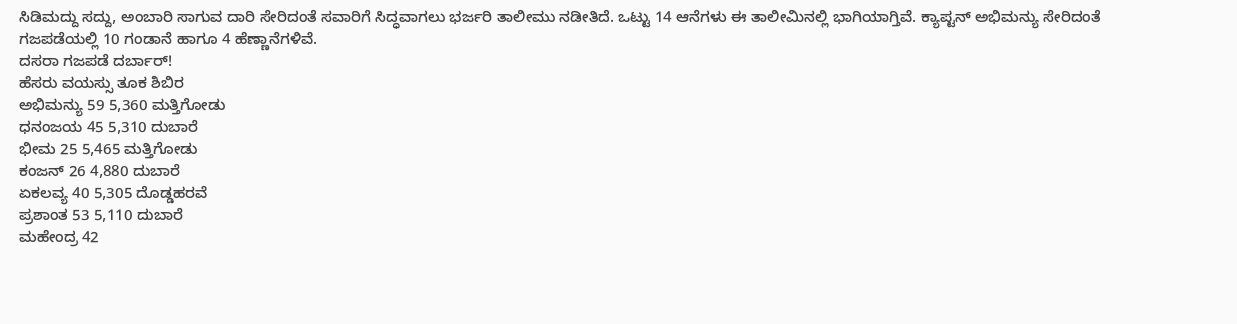ಸಿಡಿಮದ್ದು ಸದ್ದು, ಅಂಬಾರಿ ಸಾಗುವ ದಾರಿ ಸೇರಿದಂತೆ ಸವಾರಿಗೆ ಸಿದ್ಧವಾಗಲು ಭರ್ಜರಿ ತಾಲೀಮು ನಡೀತಿದೆ. ಒಟ್ಟು 14 ಆನೆಗಳು ಈ ತಾಲೀಮಿನಲ್ಲಿ ಭಾಗಿಯಾಗ್ತಿವೆ. ಕ್ಯಾಪ್ಟನ್ ಅಭಿಮನ್ಯು ಸೇರಿದಂತೆ ಗಜಪಡೆಯಲ್ಲಿ 10 ಗಂಡಾನೆ ಹಾಗೂ 4 ಹೆಣ್ಣಾನೆಗಳಿವೆ.
ದಸರಾ ಗಜಪಡೆ ದರ್ಬಾರ್!
ಹೆಸರು ವಯಸ್ಸು ತೂಕ ಶಿಬಿರ
ಅಭಿಮನ್ಯು 59 5,360 ಮತ್ತಿಗೋಡು
ಧನಂಜಯ 45 5,310 ದುಬಾರೆ
ಭೀಮ 25 5,465 ಮತ್ತಿಗೋಡು
ಕಂಜನ್ 26 4,880 ದುಬಾರೆ
ಏಕಲವ್ಯ 40 5,305 ದೊಡ್ಡಹರವೆ
ಪ್ರಶಾಂತ 53 5,110 ದುಬಾರೆ
ಮಹೇಂದ್ರ 42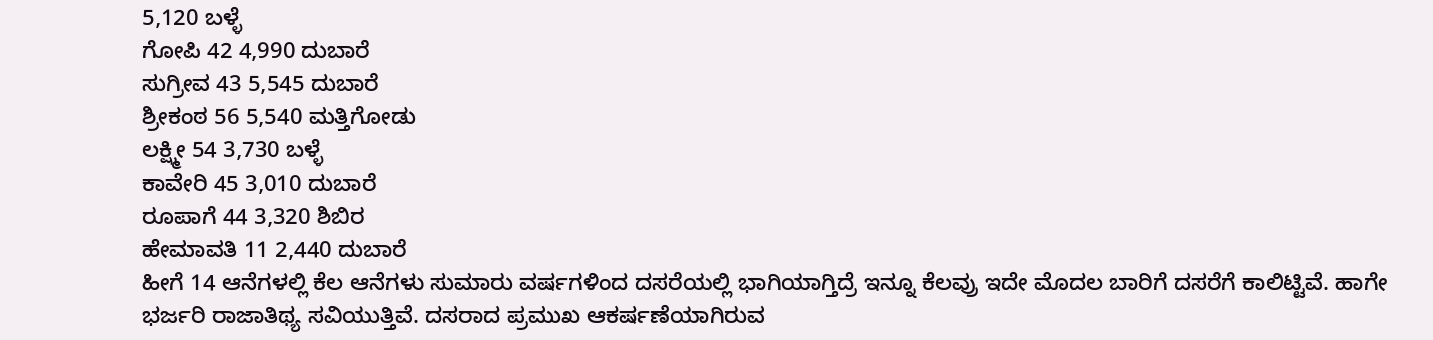5,120 ಬಳ್ಳೆ
ಗೋಪಿ 42 4,990 ದುಬಾರೆ
ಸುಗ್ರೀವ 43 5,545 ದುಬಾರೆ
ಶ್ರೀಕಂಠ 56 5,540 ಮತ್ತಿಗೋಡು
ಲಕ್ಷ್ಮೀ 54 3,730 ಬಳ್ಳೆ
ಕಾವೇರಿ 45 3,010 ದುಬಾರೆ
ರೂಪಾಗೆ 44 3,320 ಶಿಬಿರ
ಹೇಮಾವತಿ 11 2,440 ದುಬಾರೆ
ಹೀಗೆ 14 ಆನೆಗಳಲ್ಲಿ ಕೆಲ ಆನೆಗಳು ಸುಮಾರು ವರ್ಷಗಳಿಂದ ದಸರೆಯಲ್ಲಿ ಭಾಗಿಯಾಗ್ತಿದ್ರೆ ಇನ್ನೂ ಕೆಲವ್ರು ಇದೇ ಮೊದಲ ಬಾರಿಗೆ ದಸರೆಗೆ ಕಾಲಿಟ್ಟಿವೆ. ಹಾಗೇ ಭರ್ಜರಿ ರಾಜಾತಿಥ್ಯ ಸವಿಯುತ್ತಿವೆ. ದಸರಾದ ಪ್ರಮುಖ ಆಕರ್ಷಣೆಯಾಗಿರುವ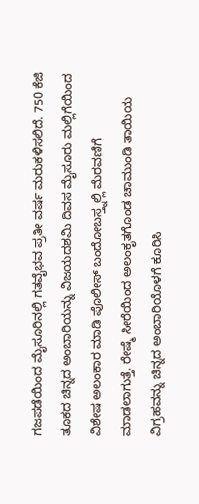ಗಜಪಡೆಯಿಂದ ಮೈಸೂರಿನಲ್ಲಿ ಗತವೈಭವ ಪ್ರತೀ ವರ್ಷ ಮರುಕಳಿಸಲಿದೆ. 750 ಕೆಜಿ ತೂಕದ ಚಿನ್ನದ ಅಂಬಾರಿಯನ್ನು ವಿಜಯದಶಮಿ ದಿವಸ ಮೈಸೂರು ಮಲ್ಲಿಗೆಯಿಂದ ವಿಶೇಷ ಅಲಂಕಾರ ಮಾಡಿ ಪೊಲೀಸ್ ಬಂದೋಬಸ್ತ್ನಲ್ಲಿ ಮೆರವಣಿಗೆ ಮಾಡಲಾಗುತ್ತೆ. ರೇಷ್ಮೆ ಸೀರೆಯಿಂದ ಅಲಂಕೃತಗೊಂಡ ಚಾಮುಂಡಿ ತಾಯಿಯ ವಿಗ್ರಹವನ್ನು ಚಿನ್ನದ ಅಂಬಾರಿಯೊಳಗೆ ಕೂರಿಸಿ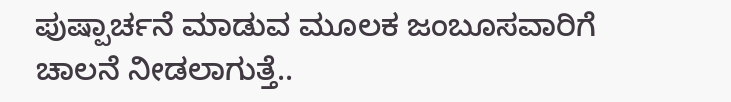ಪುಷ್ಪಾರ್ಚನೆ ಮಾಡುವ ಮೂಲಕ ಜಂಬೂಸವಾರಿಗೆ ಚಾಲನೆ ನೀಡಲಾಗುತ್ತೆ..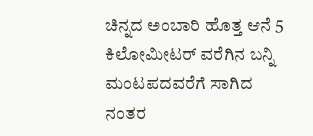ಚಿನ್ನದ ಅಂಬಾರಿ ಹೊತ್ತ ಆನೆ 5 ಕಿಲೋಮೀಟರ್ ವರೆಗಿನ ಬನ್ನಿ ಮಂಟಪದವರೆಗೆ ಸಾಗಿದ ನಂತರ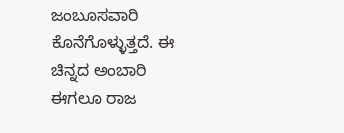ಜಂಬೂಸವಾರಿ ಕೊನೆಗೊಳ್ಳುತ್ತದೆ. ಈ ಚಿನ್ನದ ಅಂಬಾರಿ ಈಗಲೂ ರಾಜ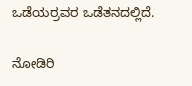ಒಡೆಯರ್ರವರ ಒಡೆತನದಲ್ಲಿದೆ.

ನೋಡಿರಿ